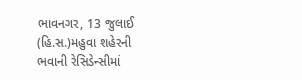ભાવનગર, 13 જુલાઈ (હિ.સ.)મહુવા શહેરની ભવાની રેસિડેન્સીમાં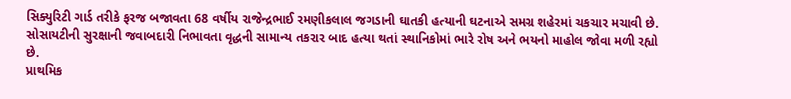સિક્યુરિટી ગાર્ડ તરીકે ફરજ બજાવતા 68 વર્ષીય રાજેન્દ્રભાઈ રમણીકલાલ જગડાની ઘાતકી હત્યાની ઘટનાએ સમગ્ર શહેરમાં ચકચાર મચાવી છે. સોસાયટીની સુરક્ષાની જવાબદારી નિભાવતા વૃદ્ધની સામાન્ય તકરાર બાદ હત્યા થતાં સ્થાનિકોમાં ભારે રોષ અને ભયનો માહોલ જોવા મળી રહ્યો છે.
પ્રાથમિક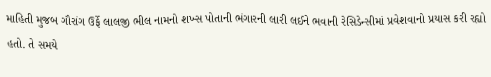માહિતી મુજબ ગૌરાંગ ઉર્ફે લાલજી ભીલ નામનો શખ્સ પોતાની ભંગારની લારી લઈને ભવાની રેસિડેન્સીમાં પ્રવેશવાનો પ્રયાસ કરી રહ્યો હતો. તે સમયે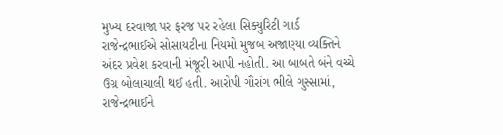મુખ્ય દરવાજા પર ફરજ પર રહેલા સિક્યુરિટી ગાર્ડ રાજેન્દ્રભાઈએ સોસાયટીના નિયમો મુજબ અજાણ્યા વ્યક્તિને અંદર પ્રવેશ કરવાની મંજૂરી આપી નહોતી. આ બાબતે બંને વચ્ચે ઉગ્ર બોલાચાલી થઈ હતી. આરોપી ગૌરાંગ ભીલે ગુસ્સામાં, રાજેન્દ્રભાઈને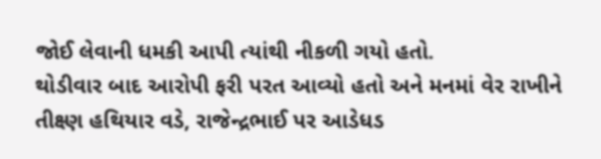જોઈ લેવાની ધમકી આપી ત્યાંથી નીકળી ગયો હતો.
થોડીવાર બાદ આરોપી ફરી પરત આવ્યો હતો અને મનમાં વેર રાખીને તીક્ષ્ણ હથિયાર વડે, રાજેન્દ્રભાઈ પર આડેધડ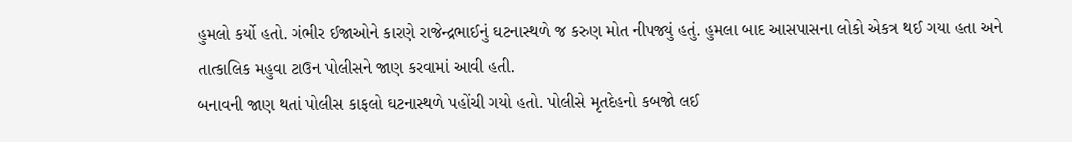હુમલો કર્યો હતો. ગંભીર ઈજાઓને કારણે રાજેન્દ્રભાઈનું ઘટનાસ્થળે જ કરુણ મોત નીપજ્યું હતું. હુમલા બાદ આસપાસના લોકો એકત્ર થઈ ગયા હતા અને તાત્કાલિક મહુવા ટાઉન પોલીસને જાણ કરવામાં આવી હતી.
બનાવની જાણ થતાં પોલીસ કાફલો ઘટનાસ્થળે પહોંચી ગયો હતો. પોલીસે મૃતદેહનો કબજો લઈ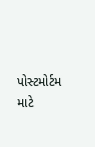પોસ્ટમોર્ટમ માટે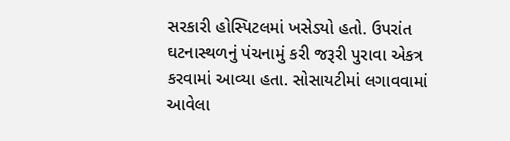સરકારી હોસ્પિટલમાં ખસેડ્યો હતો. ઉપરાંત ઘટનાસ્થળનું પંચનામું કરી જરૂરી પુરાવા એકત્ર કરવામાં આવ્યા હતા. સોસાયટીમાં લગાવવામાં આવેલા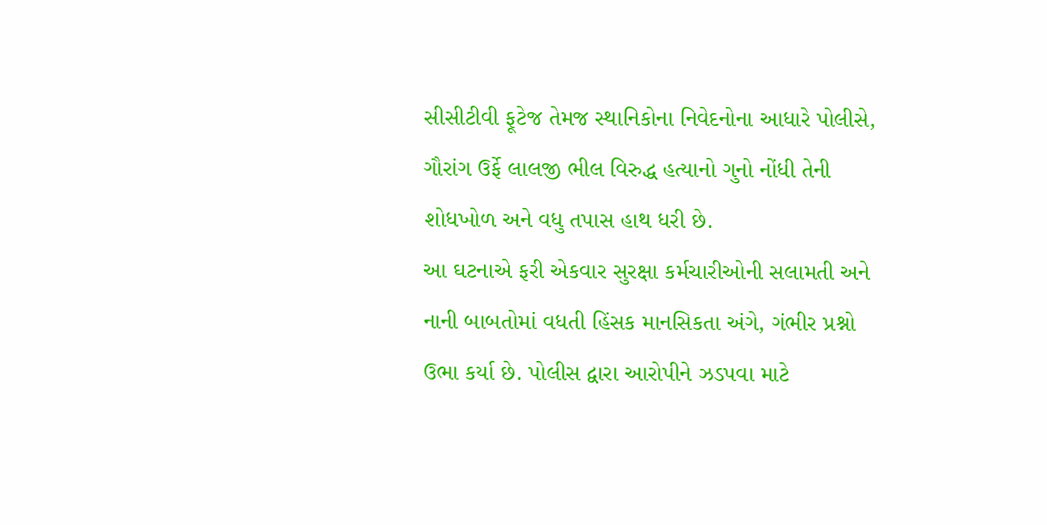સીસીટીવી ફૂટેજ તેમજ સ્થાનિકોના નિવેદનોના આધારે પોલીસે, ગૌરાંગ ઉર્ફે લાલજી ભીલ વિરુદ્ધ હત્યાનો ગુનો નોંધી તેની શોધખોળ અને વધુ તપાસ હાથ ધરી છે.
આ ઘટનાએ ફરી એકવાર સુરક્ષા કર્મચારીઓની સલામતી અને નાની બાબતોમાં વધતી હિંસક માનસિકતા અંગે, ગંભીર પ્રશ્નો ઉભા કર્યા છે. પોલીસ દ્વારા આરોપીને ઝડપવા માટે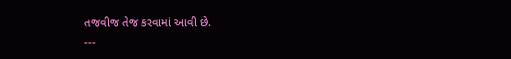તજવીજ તેજ કરવામાં આવી છે.
---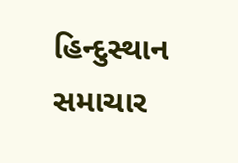હિન્દુસ્થાન સમાચાર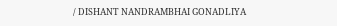/ DISHANT NANDRAMBHAI GONADLIYA